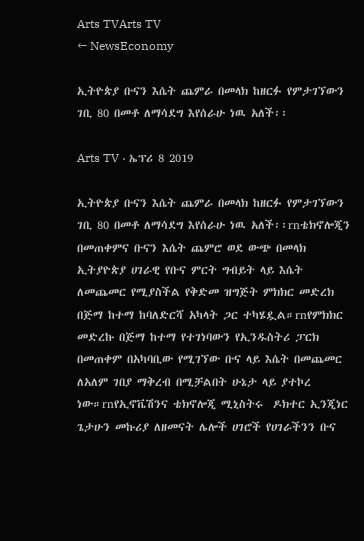Arts TVArts TV
← NewsEconomy

ኢትዮጵያ ቡናን እሴት ጨምራ በመላክ ከዘርፉ የምታገኘውን ገቢ 80 በመቶ ለማሳደግ እየሰራሁ ነዉ አለች፡፡

Arts TV · ኤፕሪ 8 2019

ኢትዮጵያ ቡናን እሴት ጨምራ በመላክ ከዘርፉ የምታገኘውን ገቢ 80 በመቶ ለማሳደግ እየሰራሁ ነዉ አለች፡፡rnቴክኖሎጂን በመጠቀምና ቡናን እሴት ጨምሮ ወደ ውጭ በመላክ ኢትያዮጵያ ሀገራዊ የቡና ምርት ግብይት ላይ እሴት ለመጨመር የሚያስችል የቅድመ ዝግጅት ምክክር መድረክ በጅማ ከተማ ከባለድርሻ አካላት ጋር ተካሄዷል።rnየምክክር መድረኩ በጅማ ከተማ የተገነባውን የኢንዱስትሪ ፓርክ በመጠቀም በአካባቢው የሚገኘው ቡና ላይ እሴት በመጨመር ለአለም ገበያ ማቅረብ በሚቻልበት ሁኔታ ላይ ያተኮረ ነው።rnየኢኖቬሽንና ቴክኖሎጂ ሚኒስትሩ  ዶክተር ኢንጂነር ጌታሁን መኩሪያ ለዘመናት ሌሎች ሀገሮች የሀገራችንን ቡና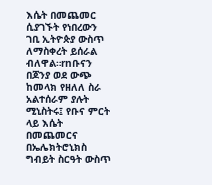እሴት በመጨመር ሲያገኙት የነበረውን ገቢ ኢትዮጵያ ውስጥ ለማስቀረት ይሰራል ብለዋል።rnቡናን በጆንያ ወደ ውጭ ከመላክ የዘለለ ስራ አልተሰራም ያሉት ሚኒስትሩ፤ የቡና ምርት ላይ እሴት በመጨመርና በኤሌክትሮኒክስ ግብይት ስርዓት ውስጥ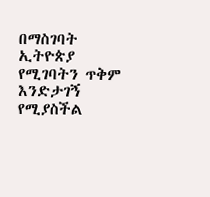በማስገባት ኢትዮጵያ የሚገባትን ጥቅም እንድታገኝ የሚያስችል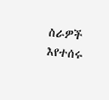ስራዎች እየተሰሩ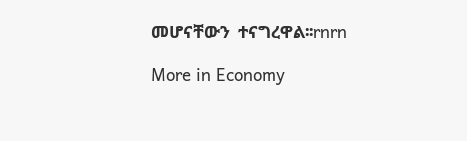መሆናቸውን  ተናግረዋል፡፡rnrn

More in Economy